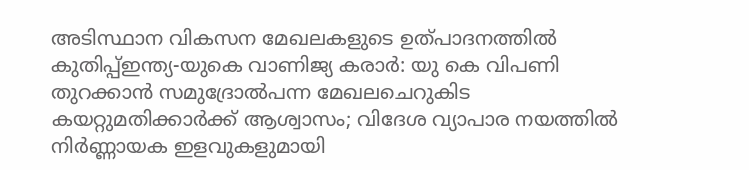അടിസ്ഥാന വികസന മേഖലകളുടെ ഉത്പാദനത്തിൽ കുതിപ്പ്ഇന്ത്യ-യുകെ വാണിജ്യ കരാർ: യു കെ വിപണി തുറക്കാൻ സമുദ്രോൽപന്ന മേഖലചെറുകിട കയറ്റുമതിക്കാര്‍ക്ക് ആശ്വാസം; വിദേശ വ്യാപാര നയത്തില്‍ നിര്‍ണ്ണായക ഇളവുകളുമായി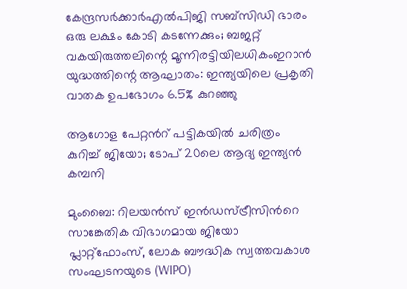കേന്ദ്രസര്‍ക്കാര്‍എല്‍പിജി സബ്സിഡി ഭാരം ഒരു ലക്ഷം കോടി കടന്നേക്കും; ബജറ്റ് വകയിരുത്തലിന്റെ മൂന്നിരട്ടിയിലധികംഇറാന്‍ യുദ്ധത്തിന്റെ ആഘാതം: ഇന്ത്യയിലെ പ്രകൃതി വാതക ഉപഭോഗം 6.5% കുറഞ്ഞു

ആഗോള പേറ്റന്‍റ് പട്ടികയിൽ ചരിത്രം കുറിച്ച് ജിയോ; ടോപ് 20ലെ ആദ്യ ഇന്ത്യൻ കമ്പനി

മുംബൈ: റിലയൻസ് ഇൻഡസ്ട്രീസിന്‍റെ സാങ്കേതിക വിഭാഗമായ ജിയോ പ്ലാറ്റ്ഫോംസ്, ലോക ബൗദ്ധിക സ്വത്തവകാശ സംഘടനയുടെ (WIPO)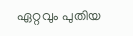ഏറ്റവും പുതിയ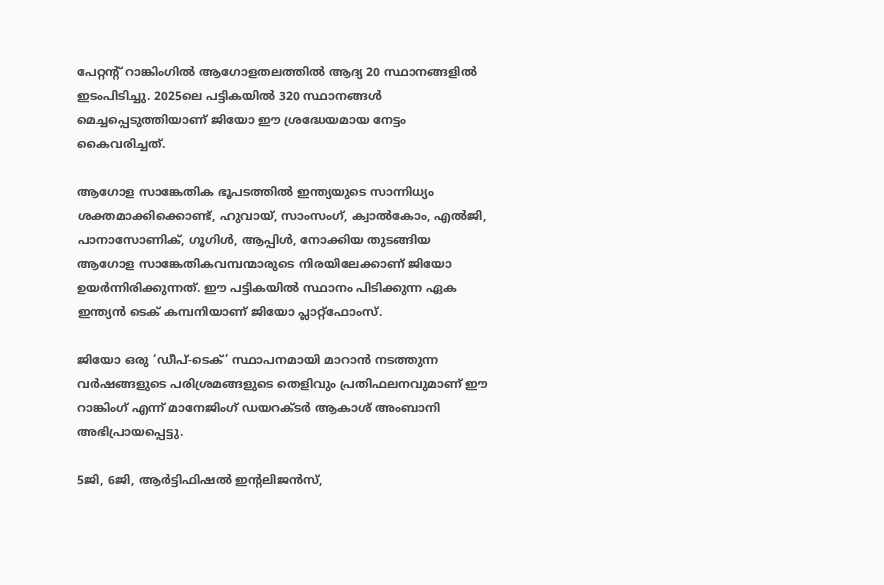പേറ്റന്‍റ് റാങ്കിംഗിൽ ആഗോളതലത്തിൽ ആദ്യ 20 സ്ഥാനങ്ങളിൽ ഇടംപിടിച്ചു. 2025ലെ പട്ടികയിൽ 320 സ്ഥാനങ്ങൾ മെച്ചപ്പെടുത്തിയാണ് ജിയോ ഈ ശ്രദ്ധേയമായ നേട്ടം കൈവരിച്ചത്.

ആഗോള സാങ്കേതിക ഭൂപടത്തിൽ ഇന്ത്യയുടെ സാന്നിധ്യം ശക്തമാക്കിക്കൊണ്ട്, ഹുവായ്, സാംസംഗ്, ക്വാൽകോം, എൽജി, പാനാസോണിക്, ഗൂഗിൾ, ആപ്പിൾ, നോക്കിയ തുടങ്ങിയ ആഗോള സാങ്കേതികവമ്പന്മാരുടെ നിരയിലേക്കാണ് ജിയോ ഉയർന്നിരിക്കുന്നത്. ഈ പട്ടികയിൽ സ്ഥാനം പിടിക്കുന്ന ഏക ഇന്ത്യൻ ടെക് കമ്പനിയാണ് ജിയോ പ്ലാറ്റ്ഫോംസ്.

ജിയോ ഒരു ‘ഡീപ്-ടെക്’ സ്ഥാപനമായി മാറാൻ നടത്തുന്ന വർഷങ്ങളുടെ പരിശ്രമങ്ങളുടെ തെളിവും പ്രതിഫലനവുമാണ് ഈ റാങ്കിംഗ് എന്ന് മാനേജിംഗ് ഡയറക്ടർ ആകാശ് അംബാനി അഭിപ്രായപ്പെട്ടു.

5ജി, 6ജി, ആർട്ടിഫിഷൽ ഇന്‍റലിജൻസ്,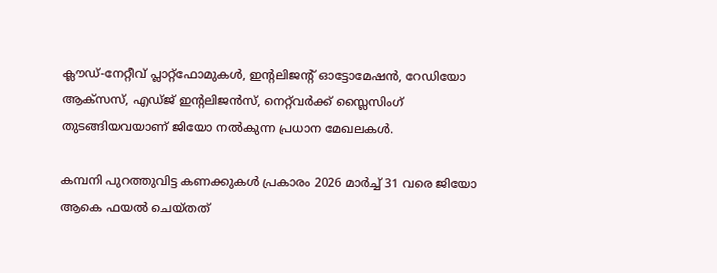ക്ലൗഡ്-നേറ്റീവ് പ്ലാറ്റ്ഫോമുകൾ, ഇന്‍റലിജന്‍റ് ഓട്ടോമേഷൻ, റേഡിയോ ആക്സസ്, എഡ്ജ് ഇന്‍റലിജൻസ്, നെറ്റ്‌വർക്ക് സ്ലൈസിംഗ് തുടങ്ങിയവയാണ് ജിയോ നൽകുന്ന പ്രധാന മേഖലകൾ.

കമ്പനി പുറത്തുവിട്ട കണക്കുകൾ പ്രകാരം 2026 മാർച്ച് 31 വരെ ജിയോ ആകെ ഫയൽ ചെയ്തത്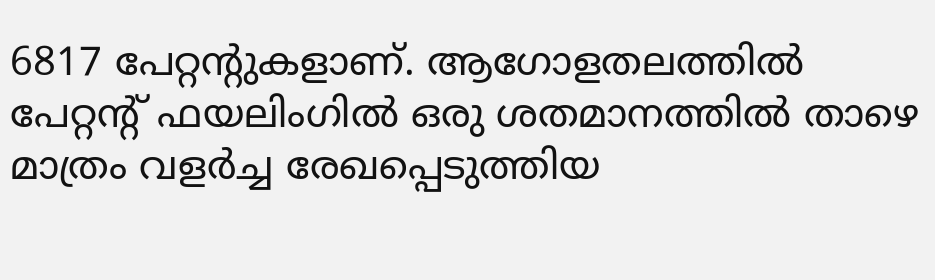6817 പേറ്റന്‍റുകളാണ്. ആഗോളതലത്തിൽ പേറ്റന്‍റ് ഫയലിംഗിൽ ഒരു ശതമാനത്തിൽ താഴെ മാത്രം വളർച്ച രേഖപ്പെടുത്തിയ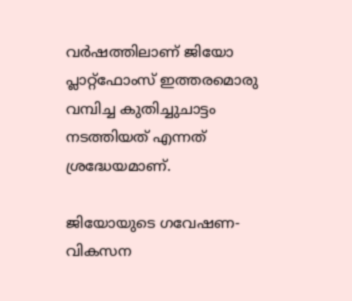വർഷത്തിലാണ് ജിയോ പ്ലാറ്റ്ഫോംസ് ഇത്തരമൊരു വമ്പിച്ച കുതിച്ചുചാട്ടം നടത്തിയത് എന്നത് ശ്രദ്ധേയമാണ്.

ജിയോയുടെ ഗവേഷണ-വികസന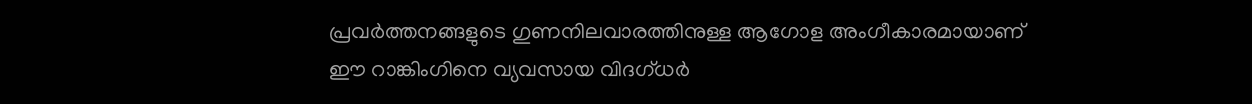പ്രവർത്തനങ്ങളുടെ ഗുണനിലവാരത്തിനുള്ള ആഗോള അംഗീകാരമായാണ് ഈ റാങ്കിംഗിനെ വ്യവസായ വിദഗ്ധർ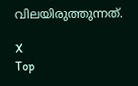വിലയിരുത്തുന്നത്.

X
Top